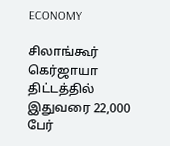ECONOMY

சிலாங்கூர் கெர்ஜாயா திட்டத்தில் இதுவரை 22,000 பேர்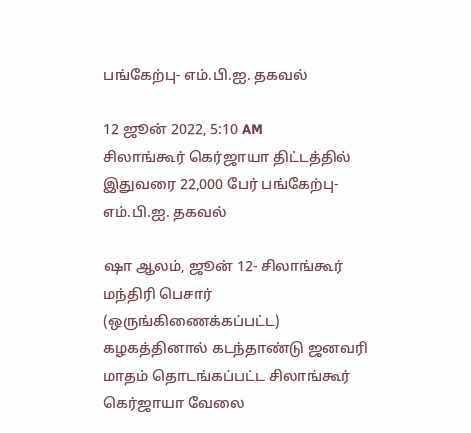பங்கேற்பு- எம்.பி.ஐ. தகவல்

12 ஜூன் 2022, 5:10 AM
சிலாங்கூர் கெர்ஜாயா திட்டத்தில் இதுவரை 22,000 பேர் பங்கேற்பு- எம்.பி.ஐ. தகவல்

ஷா ஆலம், ஜூன் 12- சிலாங்கூர் மந்திரி பெசார் (ஒருங்கிணைக்கப்பட்ட) கழகத்தினால் கடந்தாண்டு ஜனவரி மாதம் தொடங்கப்பட்ட சிலாங்கூர் கெர்ஜாயா வேலை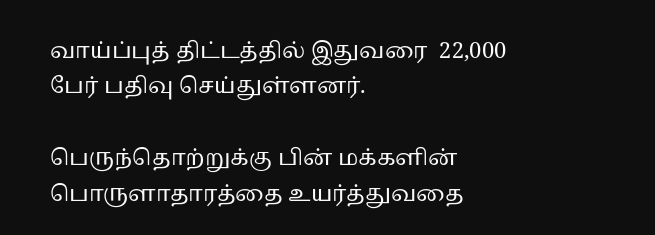வாய்ப்புத் திட்டத்தில் இதுவரை  22,000  பேர் பதிவு செய்துள்ளனர்.

பெருந்தொற்றுக்கு பின் மக்களின் பொருளாதாரத்தை உயர்த்துவதை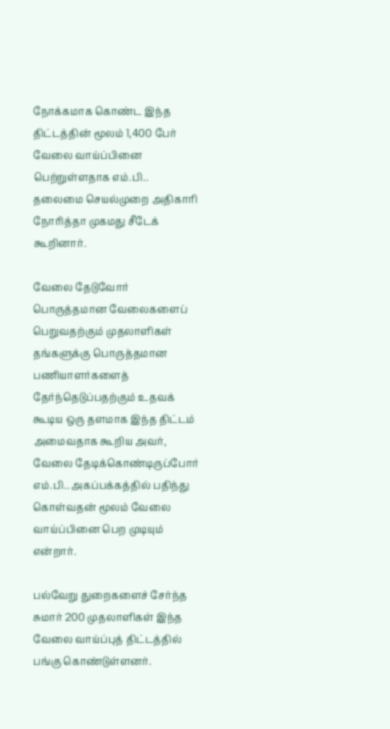நோக்கமாக கொண்ட இந்த திட்டத்தின் மூலம் 1,400 பேர் வேலை வாய்ப்பினை பெற்றுள்ளதாக எம்.பி.. தலைமை செயல்முறை அதிகாரி நோரித்தா முகமது சீடேக் கூறினார்.

வேலை தேடுவோர் பொருத்தமான வேலைகளைப் பெறுவதற்கும் முதலாளிகள் தங்களுக்கு பொருத்தமான பணியாளர்களைத் தேர்ந்தெடுப்பதற்கும் உதவக் கூடிய ஒரு தளமாக இந்த திட்டம் அமைவதாக கூறிய அவர், வேலை தேடிக்கொண்டிருப்போர் எம்.பி.. அகப்பக்கத்தில் பதிந்து கொள்வதன் மூலம் வேலை வாய்ப்பினை பெற முடியும் என்றார்.

பல்வேறு துறைகளைச் சேர்ந்த சுமார் 200 முதலாளிகள் இந்த வேலை வாய்ப்புத் திட்டத்தில் பங்கு கொண்டுள்ளனர்.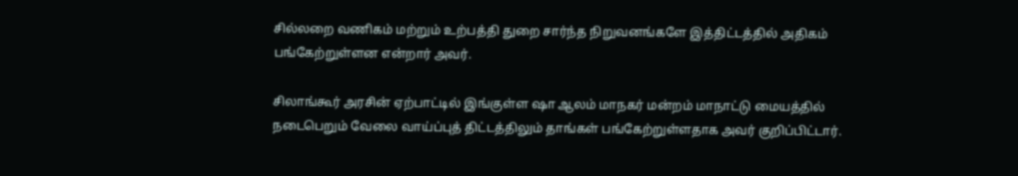சில்லறை வணிகம் மற்றும் உற்பத்தி துறை சார்ந்த நிறுவனங்களே இத்திட்டத்தில் அதிகம் பங்கேற்றுள்ளன என்றார் அவர்.

சிலாங்கூர் அரசின் ஏற்பாட்டில் இங்குள்ள ஷா ஆலம் மாநகர் மன்றம் மாநாட்டு மையத்தில் நடைபெறும் வேலை வாய்ப்புத் திட்டத்திலும் தாங்கள் பங்கேற்றுள்ளதாக அவர் குறிப்பிட்டார்.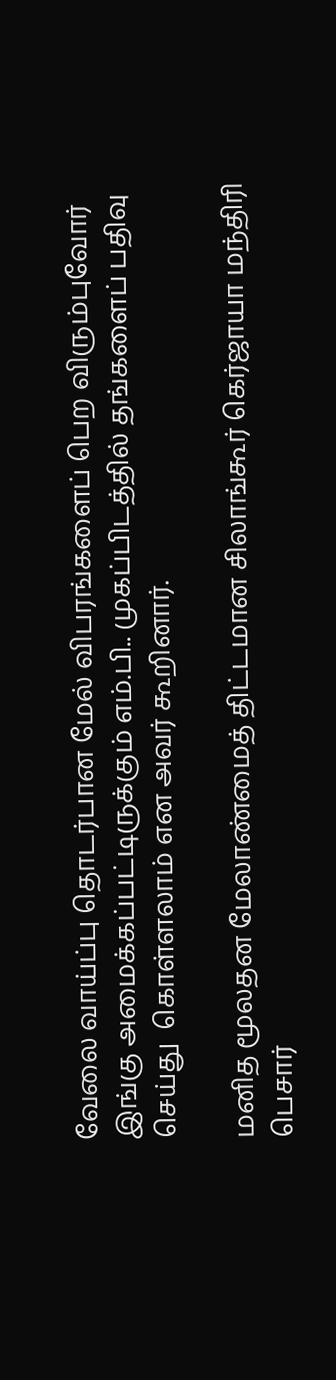வேலை வாய்ப்பு தொடர்பான மேல் விபரங்களைப் பெற விரும்புவோர் இங்கு அமைக்கப்பட்டிருக்கும் எம்.பி.. முகப்பிடத்தில் தங்களைப் பதிவு செய்து  கொள்ளலாம் என அவர் கூறினார்.

மனித மூலதன மேலாண்மைத் திட்டமான சிலாங்கூர் கெர்ஜாயா மந்திரி பெசார்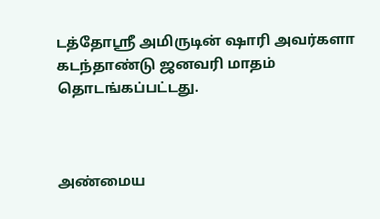டத்தோஸ்ரீ அமிருடின் ஷாரி அவர்களா கடந்தாண்டு ஜனவரி மாதம் தொடங்கப்பட்டது.



அண்மைய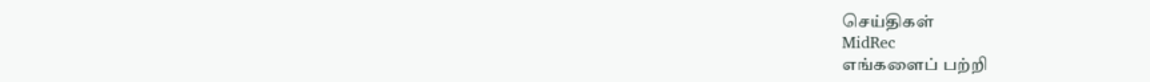செய்திகள்
MidRec
எங்களைப் பற்றி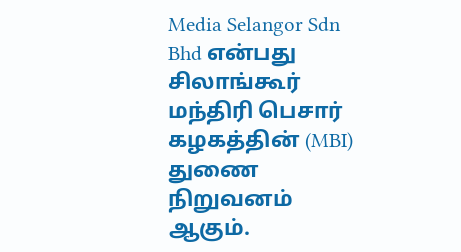Media Selangor Sdn Bhd என்பது சிலாங்கூர் மந்திரி பெசார் கழகத்தின் (MBI) துணை நிறுவனம் ஆகும்.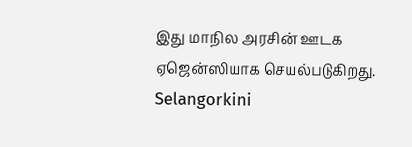இது மாநில அரசின் ஊடக ஏஜென்ஸியாக செயல்படுகிறது. Selangorkini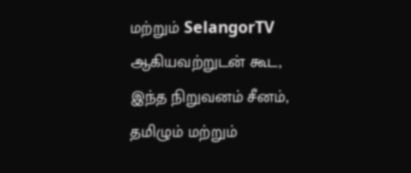மற்றும் SelangorTV ஆகியவற்றுடன் கூட, இந்த நிறுவனம் சீனம், தமிழும் மற்றும்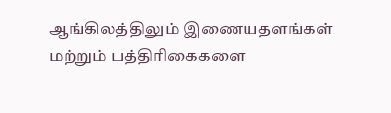ஆங்கிலத்திலும் இணையதளங்கள் மற்றும் பத்திரிகைகளை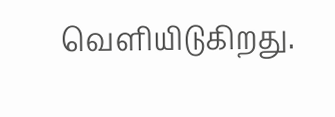வெளியிடுகிறது.